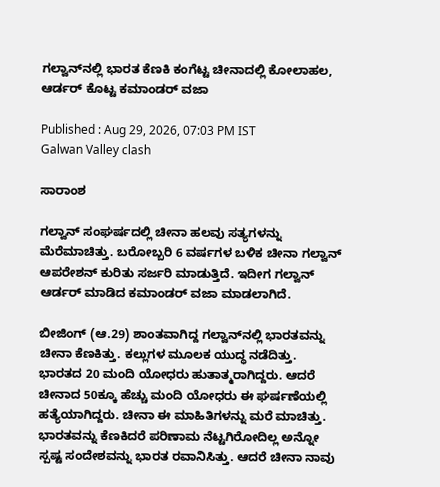ಗಲ್ವಾನ್‌ನಲ್ಲಿ ಭಾರತ ಕೆಣಕಿ ಕಂಗೆಟ್ಟ ಚೀನಾದಲ್ಲಿ ಕೋಲಾಹಲ, ಆರ್ಡರ್ ಕೊಟ್ಟ ಕಮಾಂಡರ್ ವಜಾ

Published : Aug 29, 2026, 07:03 PM IST
Galwan Valley clash

ಸಾರಾಂಶ

ಗಲ್ವಾನ್ ಸಂಘರ್ಷದಲ್ಲಿ ಚೀನಾ ಹಲವು ಸತ್ಯಗಳನ್ನು ಮೆರೆಮಾಚಿತ್ತು. ಬರೋಬ್ಬರಿ 6 ವರ್ಷಗಳ ಬಳಿಕ ಚೀನಾ ಗಲ್ವಾನ್ ಆಪರೇಶನ್ ಕುರಿತು ಸರ್ಜರಿ ಮಾಡುತ್ತಿದೆ. ಇದೀಗ ಗಲ್ವಾನ್ ಆರ್ಡರ್ ಮಾಡಿದ ಕಮಾಂಡರ್ ವಜಾ ಮಾಡಲಾಗಿದೆ.

ಬೀಜಿಂಗ್ (ಆ.29) ಶಾಂತವಾಗಿದ್ದ ಗಲ್ವಾನ್‌ನಲ್ಲಿ ಭಾರತವನ್ನು ಚೀನಾ ಕೆಣಕಿತ್ತು. ಕಲ್ಲುಗಳ ಮೂಲಕ ಯುದ್ಧ ನಡೆದಿತ್ತು. ಭಾರತದ 20 ಮಂದಿ ಯೋಧರು ಹುತಾತ್ಮರಾಗಿದ್ದರು. ಆದರೆ ಚೀನಾದ 50ಕ್ಕೂ ಹೆಚ್ಚು ಮಂದಿ ಯೋಧರು ಈ ಘರ್ಷಣೆಯಲ್ಲಿ ಹತ್ಯೆಯಾಗಿದ್ದರು. ಚೀನಾ ಈ ಮಾಹಿತಿಗಳನ್ನು ಮರೆ ಮಾಚಿತ್ತು. ಭಾರತವನ್ನು ಕೆಣಕಿದರೆ ಪರಿಣಾಮ ನೆಟ್ಟಗಿರೋದಿಲ್ಲ ಅನ್ನೋ ಸ್ಪಷ್ಟ ಸಂದೇಶವನ್ನು ಭಾರತ ರವಾನಿಸಿತ್ತು. ಆದರೆ ಚೀನಾ ನಾವು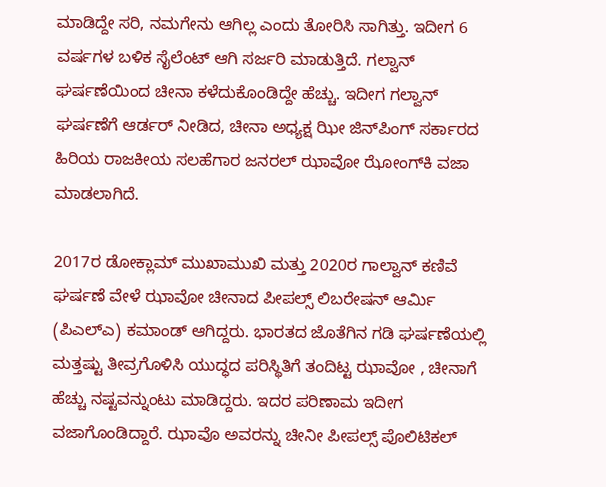ಮಾಡಿದ್ದೇ ಸರಿ, ನಮಗೇನು ಆಗಿಲ್ಲ ಎಂದು ತೋರಿಸಿ ಸಾಗಿತ್ತು. ಇದೀಗ 6 ವರ್ಷಗಳ ಬಳಿಕ ಸೈಲೆಂಟ್ ಆಗಿ ಸರ್ಜರಿ ಮಾಡುತ್ತಿದೆ. ಗಲ್ವಾನ್ ಘರ್ಷಣೆಯಿಂದ ಚೀನಾ ಕಳೆದುಕೊಂಡಿದ್ದೇ ಹೆಚ್ಚು. ಇದೀಗ ಗಲ್ವಾನ್ ಘರ್ಷಣೆಗೆ ಆರ್ಡರ್ ನೀಡಿದ, ಚೀನಾ ಅಧ್ಯಕ್ಷ ಝೀ ಜಿನ್‌ಪಿಂಗ್ ಸರ್ಕಾರದ ಹಿರಿಯ ರಾಜಕೀಯ ಸಲಹೆಗಾರ ಜನರಲ್ ಝಾವೋ ಝೋಂಗ್‌ಕಿ ವಜಾ ಮಾಡಲಾಗಿದೆ.

2017ರ ಡೋಕ್ಲಾಮ್ ಮುಖಾಮುಖಿ ಮತ್ತು 2020ರ ಗಾಲ್ವಾನ್ ಕಣಿವೆ ಘರ್ಷಣೆ ವೇಳೆ ಝಾವೋ ಚೀನಾದ ಪೀಪಲ್ಸ್ ಲಿಬರೇಷನ್ ಆರ್ಮಿ (ಪಿಎಲ್ಎ) ಕಮಾಂಡ್‌ ಆಗಿದ್ದರು. ಭಾರತದ ಜೊತೆಗಿನ ಗಡಿ ಘರ್ಷಣೆಯಲ್ಲಿ ಮತ್ತಷ್ಟು ತೀವ್ರಗೊಳಿಸಿ ಯುದ್ಧದ ಪರಿಸ್ಥಿತಿಗೆ ತಂದಿಟ್ಟ ಝಾವೋ , ಚೀನಾಗೆ ಹೆಚ್ಚು ನಷ್ಟವನ್ನುಂಟು ಮಾಡಿದ್ದರು. ಇದರ ಪರಿಣಾಮ ಇದೀಗ ವಜಾಗೊಂಡಿದ್ದಾರೆ. ಝಾವೊ ಅವರನ್ನು ಚೀನೀ ಪೀಪಲ್ಸ್ ಪೊಲಿಟಿಕಲ್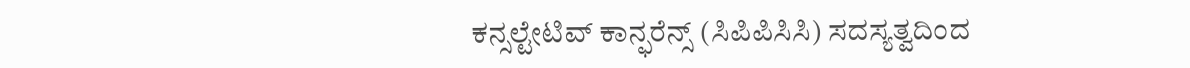ಕನ್ಸಲ್ಟೇಟಿವ್ ಕಾನ್ಫರೆನ್ಸ್ (ಸಿಪಿಪಿಸಿಸಿ) ಸದಸ್ಯತ್ವದಿಂದ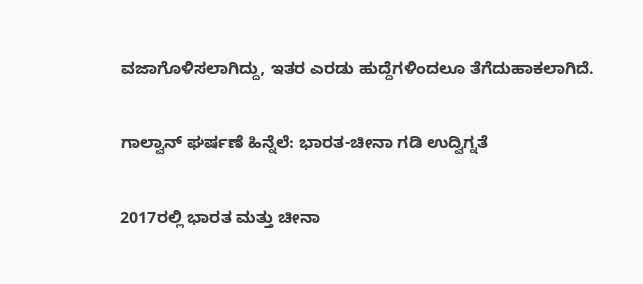ವಜಾಗೊಳಿಸಲಾಗಿದ್ದು, ಇತರ ಎರಡು ಹುದ್ದೆಗಳಿಂದಲೂ ತೆಗೆದುಹಾಕಲಾಗಿದೆ.

ಗಾಲ್ವಾನ್ ಘರ್ಷಣೆ ಹಿನ್ನೆಲೆ: ಭಾರತ-ಚೀನಾ ಗಡಿ ಉದ್ವಿಗ್ನತೆ

2017ರಲ್ಲಿ ಭಾರತ ಮತ್ತು ಚೀನಾ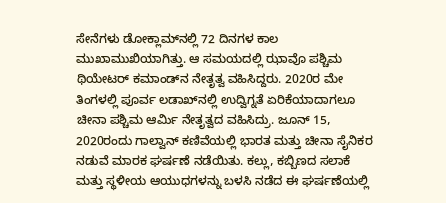ಸೇನೆಗಳು ಡೋಕ್ಲಾಮ್‌ನಲ್ಲಿ 72 ದಿನಗಳ ಕಾಲ ಮುಖಾಮುಖಿಯಾಗಿತ್ತು. ಆ ಸಮಯದಲ್ಲಿ ಝಾವೊ ಪಶ್ಚಿಮ ಥಿಯೇಟರ್ ಕಮಾಂಡ್‌ನ ನೇತೃತ್ವ ವಹಿಸಿದ್ದರು. 2020ರ ಮೇ ತಿಂಗಳಲ್ಲಿ ಪೂರ್ವ ಲಡಾಖ್‌ನಲ್ಲಿ ಉದ್ವಿಗ್ನತೆ ಏರಿಕೆಯಾದಾಗಲೂ ಚೀನಾ ಪಶ್ಚಿಮ ಆರ್ಮಿ ನೇತೃತ್ವದ ವಹಿಸಿದ್ರು. ಜೂನ್ 15, 2020ರಂದು ಗಾಲ್ವಾನ್ ಕಣಿವೆಯಲ್ಲಿ ಭಾರತ ಮತ್ತು ಚೀನಾ ಸೈನಿಕರ ನಡುವೆ ಮಾರಕ ಘರ್ಷಣೆ ನಡೆಯಿತು. ಕಲ್ಲು, ಕಬ್ಬಿಣದ ಸಲಾಕೆ ಮತ್ತು ಸ್ಥಳೀಯ ಆಯುಧಗಳನ್ನು ಬಳಸಿ ನಡೆದ ಈ ಘರ್ಷಣೆಯಲ್ಲಿ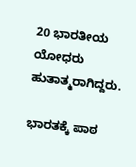20 ಭಾರತೀಯ ಯೋಧರು ಹುತಾತ್ಮರಾಗಿದ್ದರು.

ಭಾರತಕ್ಕೆ ಪಾಠ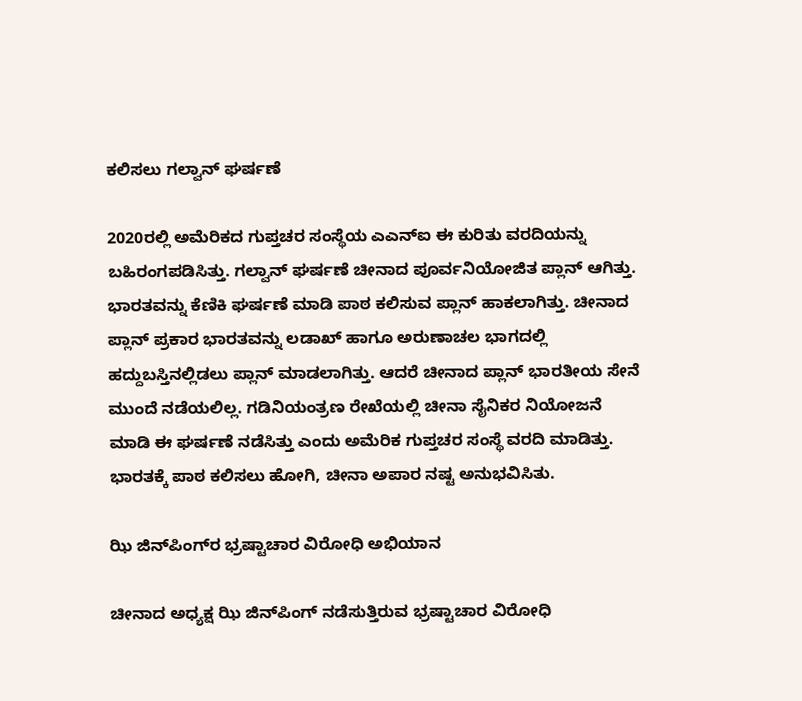ಕಲಿಸಲು ಗಲ್ವಾನ್ ಘರ್ಷಣೆ

2020ರಲ್ಲಿ ಅಮೆರಿಕದ ಗುಪ್ತಚರ ಸಂಸ್ಥೆಯ ಎಎನ್ಐ ಈ ಕುರಿತು ವರದಿಯನ್ನು ಬಹಿರಂಗಪಡಿಸಿತ್ತು. ಗಲ್ವಾನ್ ಘರ್ಷಣೆ ಚೀನಾದ ಪೂರ್ವನಿಯೋಜಿತ ಪ್ಲಾನ್ ಆಗಿತ್ತು. ಭಾರತವನ್ನು ಕೆಣಿಕಿ ಘರ್ಷಣೆ ಮಾಡಿ ಪಾಠ ಕಲಿಸುವ ಪ್ಲಾನ್ ಹಾಕಲಾಗಿತ್ತು. ಚೀನಾದ ಪ್ಲಾನ್ ಪ್ರಕಾರ ಭಾರತವನ್ನು ಲಡಾಖ್ ಹಾಗೂ ಅರುಣಾಚಲ ಭಾಗದಲ್ಲಿ ಹದ್ದುಬಸ್ತಿನಲ್ಲಿಡಲು ಪ್ಲಾನ್ ಮಾಡಲಾಗಿತ್ತು. ಆದರೆ ಚೀನಾದ ಪ್ಲಾನ್ ಭಾರತೀಯ ಸೇನೆ ಮುಂದೆ ನಡೆಯಲಿಲ್ಲ. ಗಡಿನಿಯಂತ್ರಣ ರೇಖೆಯಲ್ಲಿ ಚೀನಾ ಸೈನಿಕರ ನಿಯೋಜನೆ ಮಾಡಿ ಈ ಘರ್ಷಣೆ ನಡೆಸಿತ್ತು ಎಂದು ಅಮೆರಿಕ ಗುಪ್ತಚರ ಸಂಸ್ಥೆ ವರದಿ ಮಾಡಿತ್ತು. ಭಾರತಕ್ಕೆ ಪಾಠ ಕಲಿಸಲು ಹೋಗಿ, ಚೀನಾ ಅಪಾರ ನಷ್ಟ ಅನುಭವಿಸಿತು.

ಝಿ ಜಿನ್‌ಪಿಂಗ್‌ರ ಭ್ರಷ್ಟಾಚಾರ ವಿರೋಧಿ ಅಭಿಯಾನ

ಚೀನಾದ ಅಧ್ಯಕ್ಷ ಝಿ ಜಿನ್‌ಪಿಂಗ್ ನಡೆಸುತ್ತಿರುವ ಭ್ರಷ್ಟಾಚಾರ ವಿರೋಧಿ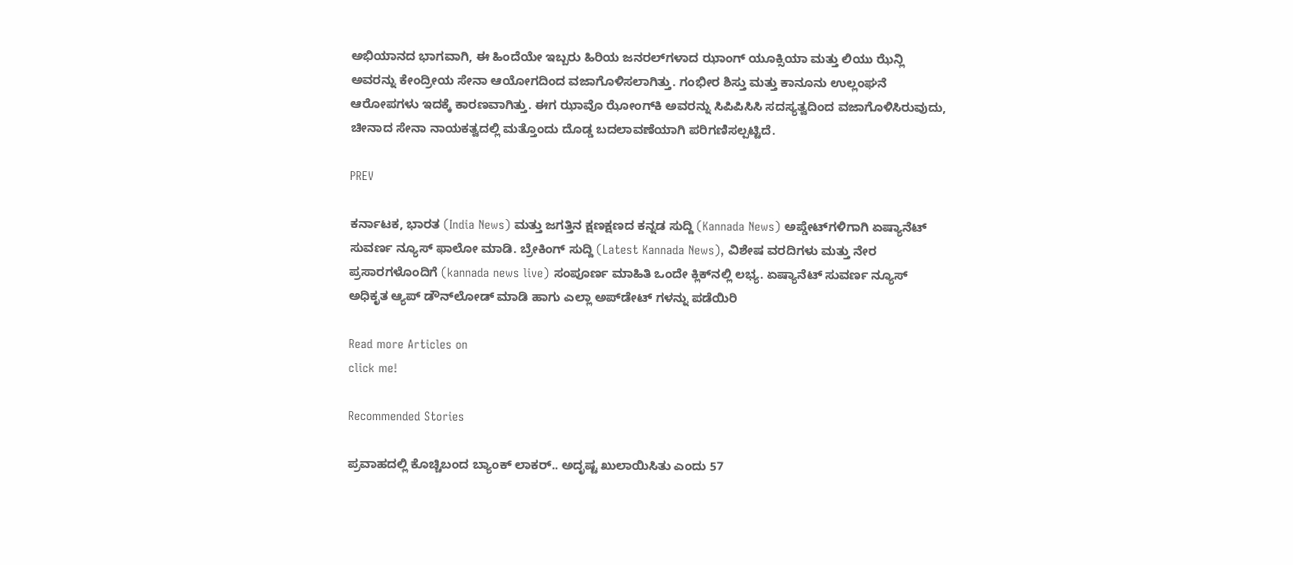ಅಭಿಯಾನದ ಭಾಗವಾಗಿ, ಈ ಹಿಂದೆಯೇ ಇಬ್ಬರು ಹಿರಿಯ ಜನರಲ್‌ಗಳಾದ ಝಾಂಗ್ ಯೂಕ್ಸಿಯಾ ಮತ್ತು ಲಿಯು ಝೆನ್ಲಿ ಅವರನ್ನು ಕೇಂದ್ರೀಯ ಸೇನಾ ಆಯೋಗದಿಂದ ವಜಾಗೊಳಿಸಲಾಗಿತ್ತು. ಗಂಭೀರ ಶಿಸ್ತು ಮತ್ತು ಕಾನೂನು ಉಲ್ಲಂಘನೆ ಆರೋಪಗಳು ಇದಕ್ಕೆ ಕಾರಣವಾಗಿತ್ತು. ಈಗ ಝಾವೊ ಝೋಂಗ್‌ಕಿ ಅವರನ್ನು ಸಿಪಿಪಿಸಿಸಿ ಸದಸ್ಯತ್ವದಿಂದ ವಜಾಗೊಳಿಸಿರುವುದು, ಚೀನಾದ ಸೇನಾ ನಾಯಕತ್ವದಲ್ಲಿ ಮತ್ತೊಂದು ದೊಡ್ಡ ಬದಲಾವಣೆಯಾಗಿ ಪರಿಗಣಿಸಲ್ಪಟ್ಟಿದೆ.

PREV

ಕರ್ನಾಟಕ, ಭಾರತ (India News) ಮತ್ತು ಜಗತ್ತಿನ ಕ್ಷಣಕ್ಷಣದ ಕನ್ನಡ ಸುದ್ದಿ (Kannada News) ಅಪ್ಡೇಟ್‌ಗಳಿಗಾಗಿ ಏಷ್ಯಾನೆಟ್ ಸುವರ್ಣ ನ್ಯೂಸ್‌ ಫಾಲೋ ಮಾಡಿ. ಬ್ರೇಕಿಂಗ್ ಸುದ್ದಿ (Latest Kannada News), ವಿಶೇಷ ವರದಿಗಳು ಮತ್ತು ನೇರ ಪ್ರಸಾರಗಳೊಂದಿಗೆ (kannada news live) ಸಂಪೂರ್ಣ ಮಾಹಿತಿ ಒಂದೇ ಕ್ಲಿಕ್‌ನಲ್ಲಿ ಲಭ್ಯ. ಏಷ್ಯಾನೆಟ್ ಸುವರ್ಣ ನ್ಯೂಸ್ ಅಧಿಕೃತ ಆ್ಯಪ್ ಡೌನ್‌ಲೋಡ್ ಮಾಡಿ ಹಾಗು ಎಲ್ಲಾ ಅಪ್‌ಡೇಟ್ ಗಳನ್ನು ಪಡೆಯಿರಿ

Read more Articles on
click me!

Recommended Stories

ಪ್ರವಾಹದಲ್ಲಿ ಕೊಚ್ಚಿಬಂದ ಬ್ಯಾಂಕ್‌ ಲಾಕರ್.. ಅದೃಷ್ಟ ಖುಲಾಯಿಸಿತು ಎಂದು 57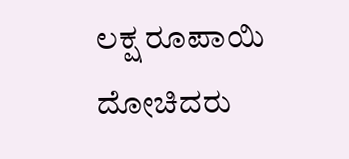ಲಕ್ಷ ರೂಪಾಯಿ ದೋಚಿದರು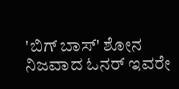'ಬಿಗ್ ಬಾಸ್' ಶೋನ ನಿಜವಾದ ಓನರ್ ಇವರೇ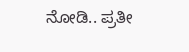ನೋಡಿ.. ಪ್ರತೀ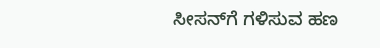ಸೀಸನ್‌ಗೆ ಗಳಿಸುವ ಹಣ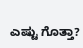ಎಷ್ಟು ಗೊತ್ತಾ?